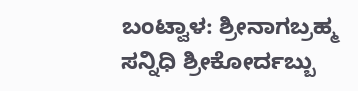ಬಂಟ್ವಾಳ: ಶ್ರೀನಾಗಬ್ರಹ್ಮ ಸನ್ನಿಧಿ ಶ್ರೀಕೋರ್ದಬ್ಬು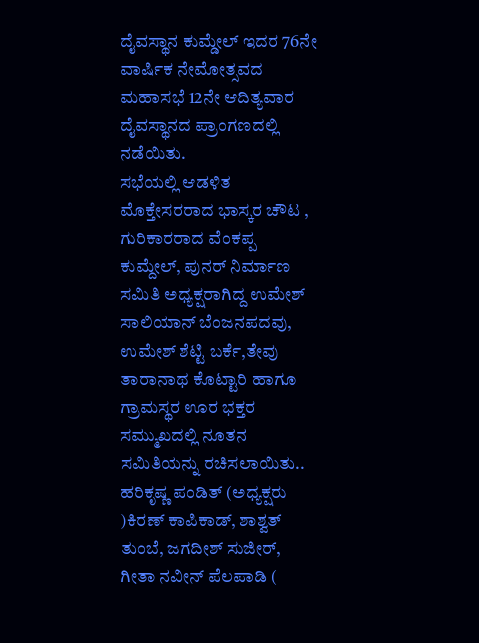ದೈವಸ್ಥಾನ ಕುಮ್ಡೇಲ್ ಇದರ 76ನೇ ವಾರ್ಷಿಕ ನೇಮೋತ್ಸವದ ಮಹಾಸಭೆ 12ನೇ ಆದಿತ್ಯವಾರ ದೈವಸ್ಥಾನದ ಪ್ರಾಂಗಣದಲ್ಲಿ ನಡೆಯಿತು.
ಸಭೆಯಲ್ಲಿ ಆಡಳಿತ ಮೊಕ್ತೇಸರರಾದ ಭಾಸ್ಕರ ಚೌಟ , ಗುರಿಕಾರರಾದ ವೆಂಕಪ್ಪ ಕುಮ್ದೇಲ್, ಪುನರ್ ನಿರ್ಮಾಣ ಸಮಿತಿ ಅಧ್ಯಕ್ಷರಾಗಿದ್ದ ಉಮೇಶ್ ಸಾಲಿಯಾನ್ ಬೆಂಜನಪದವು, ಉಮೇಶ್ ಶೆಟ್ಟಿ ಬರ್ಕೆ,ತೇವು ತಾರಾನಾಥ ಕೊಟ್ಟಾರಿ ಹಾಗೂ ಗ್ರಾಮಸ್ಥರ ಊರ ಭಕ್ತರ ಸಮ್ಮುಖದಲ್ಲಿ ನೂತನ ಸಮಿತಿಯನ್ನು ರಚಿಸಲಾಯಿತು..
ಹರಿಕೃಷ್ಣ ಪಂಡಿತ್ (ಅಧ್ಯಕ್ಷರು )ಕಿರಣ್ ಕಾಪಿಕಾಡ್, ಶಾಶ್ವತ್ ತುಂಬೆ, ಜಗದೀಶ್ ಸುಜೀರ್, ಗೀತಾ ನವೀನ್ ಪೆಲಪಾಡಿ (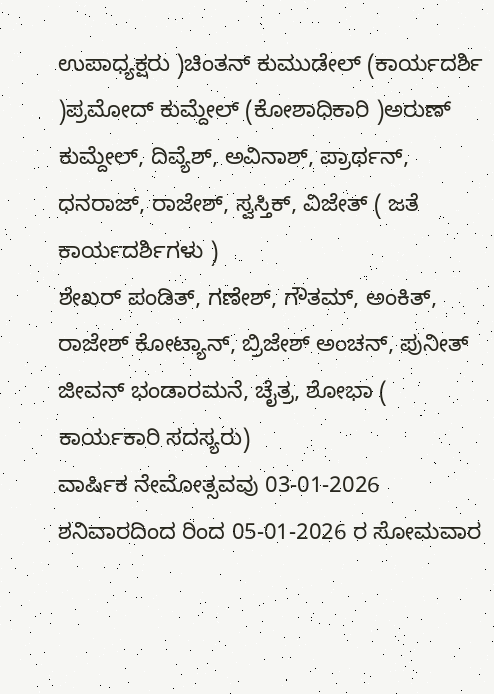ಉಪಾಧ್ಯಕ್ಷರು )ಚಿಂತನ್ ಕುಮುಡೇಲ್ (ಕಾರ್ಯದರ್ಶಿ )ಪ್ರಮೋದ್ ಕುಮ್ದೇಲ್ (ಕೋಶಾಧಿಕಾರಿ )ಅರುಣ್ ಕುಮ್ದೇಲ್, ದಿವ್ಯೆಶ್, ಅವಿನಾಶ್, ಪ್ರಾರ್ಥನ್, ಧನರಾಜ್, ರಾಜೇಶ್, ಸ್ವಸ್ತಿಕ್, ವಿಜೇತ್ ( ಜತೆ ಕಾರ್ಯದರ್ಶಿಗಳು )
ಶೇಖರ್ ಪಂಡಿತ್, ಗಣೇಶ್, ಗೌತಮ್, ಅಂಕಿತ್, ರಾಜೇಶ್ ಕೋಟ್ಯಾನ್, ಬ್ರಿಜೇಶ್ ಅಂಚನ್, ಪುನೀತ್ ಜೀವನ್ ಭಂಡಾರಮನೆ, ಚೈತ್ರ, ಶೋಭಾ ( ಕಾರ್ಯಕಾರಿ ಸದಸ್ಯರು)
ವಾರ್ಷಿಕ ನೇಮೋತ್ಸವವು 03-01-2026 ಶನಿವಾರದಿಂದ ರಿಂದ 05-01-2026 ರ ಸೋಮವಾರ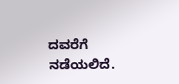ದವರೆಗೆ ನಡೆಯಲಿದೆ.